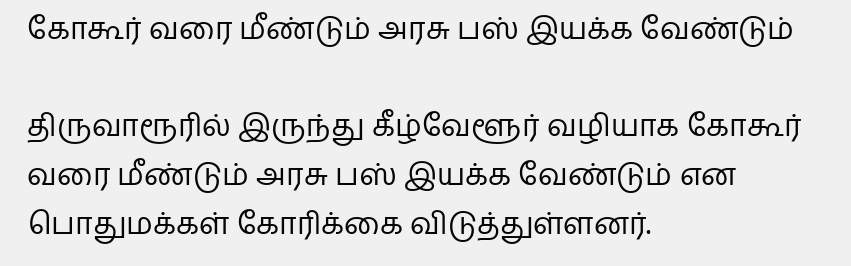கோகூர் வரை மீண்டும் அரசு பஸ் இயக்க வேண்டும்

திருவாரூரில் இருந்து கீழ்வேளூர் வழியாக கோகூர் வரை மீண்டும் அரசு பஸ் இயக்க வேண்டும் என பொதுமக்கள் கோரிக்கை விடுத்துள்ளனர்.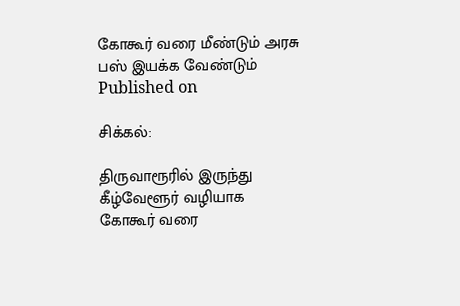கோகூர் வரை மீண்டும் அரசு பஸ் இயக்க வேண்டும்
Published on

சிக்கல்:

திருவாரூரில் இருந்து கீழ்வேளூர் வழியாக கோகூர் வரை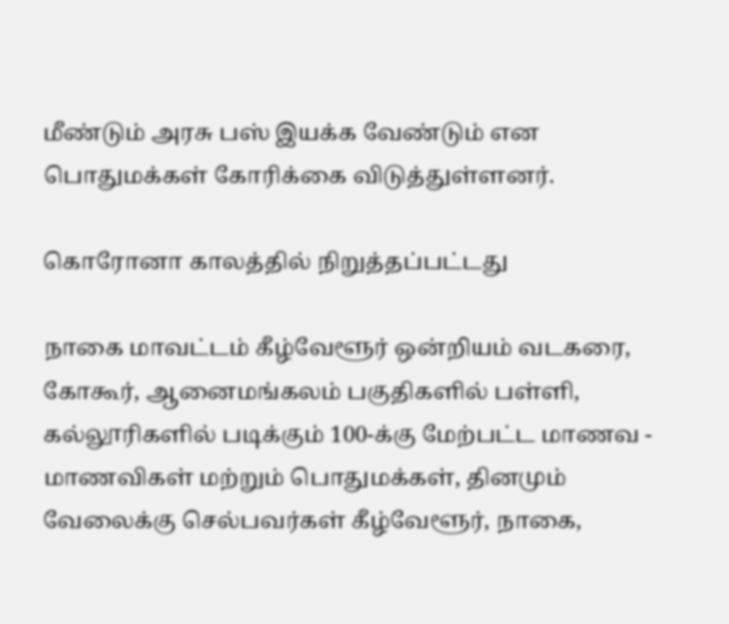மீண்டும் அரசு பஸ் இயக்க வேண்டும் என பொதுமக்கள் கோரிக்கை விடுத்துள்ளனர்.

கொரோனா காலத்தில் நிறுத்தப்பட்டது

நாகை மாவட்டம் கீழ்வேளூர் ஒன்றியம் வடகரை, கோகூர், ஆனைமங்கலம் பகுதிகளில் பள்ளி, கல்லூரிகளில் படிக்கும் 100-க்கு மேற்பட்ட மாணவ - மாணவிகள் மற்றும் பொதுமக்கள், தினமும் வேலைக்கு செல்பவர்கள் கீழ்வேளூர், நாகை,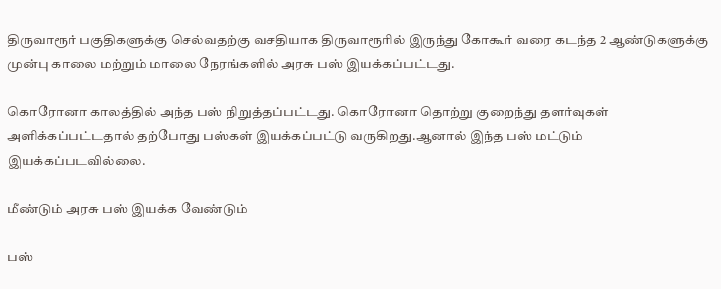திருவாரூர் பகுதிகளுக்கு செல்வதற்கு வசதியாக திருவாரூரில் இருந்து கோகூர் வரை கடந்த 2 ஆண்டுகளுக்கு முன்பு காலை மற்றும் மாலை நேரங்களில் அரசு பஸ் இயக்கப்பட்டது.

கொரோனா காலத்தில் அந்த பஸ் நிறுத்தப்பட்டது. கொரோனா தொற்று குறைந்து தளர்வுகள் அளிக்கப்பட்டதால் தற்போது பஸ்கள் இயக்கப்பட்டு வருகிறது.ஆனால் இந்த பஸ் மட்டும் இயக்கப்படவில்லை.

மீண்டும் அரசு பஸ் இயக்க வேண்டும்

பஸ்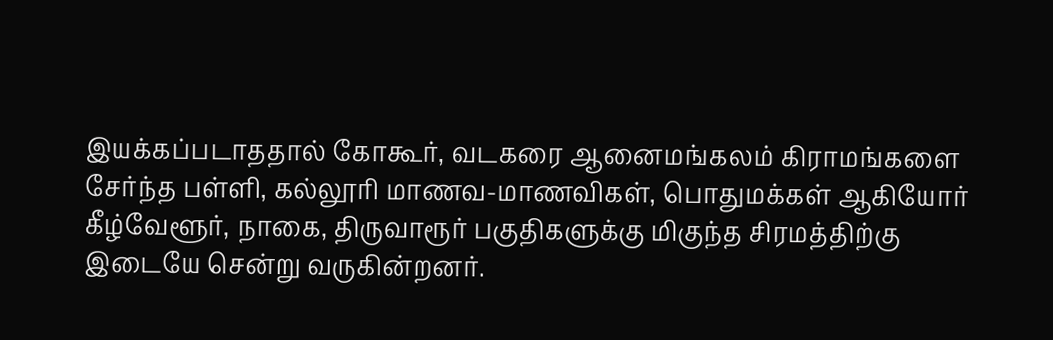இயக்கப்படாததால் கோகூர், வடகரை ஆனைமங்கலம் கிராமங்களை சேர்ந்த பள்ளி, கல்லூரி மாணவ-மாணவிகள், பொதுமக்கள் ஆகியோர் கீழ்வேளூர், நாகை, திருவாரூர் பகுதிகளுக்கு மிகுந்த சிரமத்திற்கு இடையே சென்று வருகின்றனர்.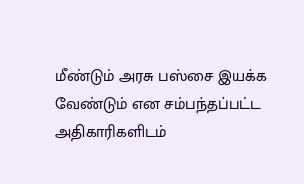மீண்டும் அரசு பஸ்சை இயக்க வேண்டும் என சம்பந்தப்பட்ட அதிகாரிகளிடம்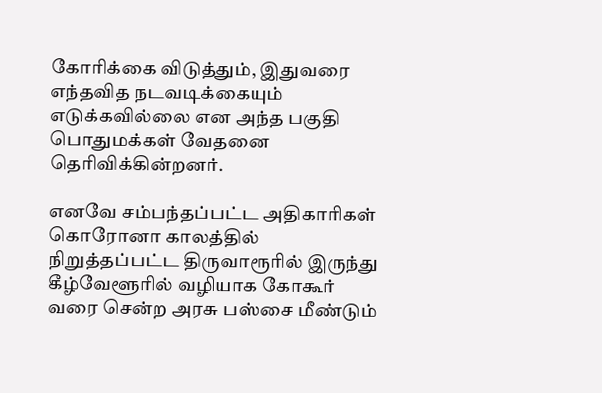கோரிக்கை விடுத்தும், இதுவரை எந்தவித நடவடிக்கையும் எடுக்கவில்லை என அந்த பகுதி பொதுமக்கள் வேதனை தெரிவிக்கின்றனர்.

எனவே சம்பந்தப்பட்ட அதிகாரிகள் கொரோனா காலத்தில் நிறுத்தப்பட்ட திருவாரூரில் இருந்து கீழ்வேளூரில் வழியாக கோகூர் வரை சென்ற அரசு பஸ்சை மீண்டும்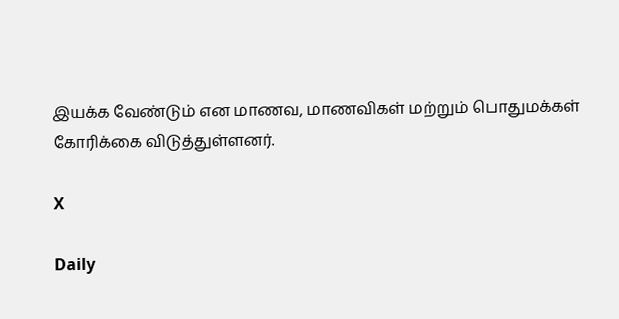இயக்க வேண்டும் என மாணவ, மாணவிகள் மற்றும் பொதுமக்கள் கோரிக்கை விடுத்துள்ளனர்.

X

Daily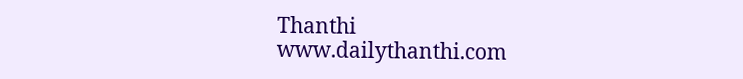Thanthi
www.dailythanthi.com